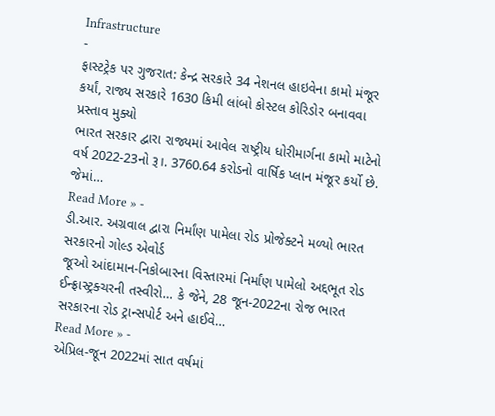Infrastructure
-
ફાસ્ટટ્રેક પર ગુજરાત: કેન્દ્ર સરકારે 34 નેશનલ હાઇવેના કામો મંજૂર કર્યાં, રાજ્ય સરકારે 1630 કિમી લાંબો કોસ્ટલ કોરિડોર બનાવવા પ્રસ્તાવ મુક્યો
ભારત સરકાર દ્વારા રાજ્યમાં આવેલ રાષ્ટ્રીય ધોરીમાર્ગના કામો માટેનો વર્ષ 2022-23નો રૂ।. 3760.64 કરોડનો વાર્ષિક પ્લાન મંજૂર કર્યો છે. જેમાં…
Read More » -
ડી.આર. અગ્રવાલ દ્વારા નિર્માંણ પામેલા રોડ પ્રોજેક્ટને મળ્યો ભારત સરકારનો ગોલ્ડ એવોર્ડ
જૂઓ આંદામાન-નિકોબારના વિસ્તારમાં નિર્માંણ પામેલો અદ્દભૂત રોડ ઈન્ફ્રાસ્ટ્રક્ચરની તસ્વીરો… કે જેને, 28 જૂન-2022ના રોજ ભારત સરકારના રોડ ટ્રાન્સપોર્ટ અને હાઈવે…
Read More » -
એપ્રિલ-જૂન 2022માં સાત વર્ષમાં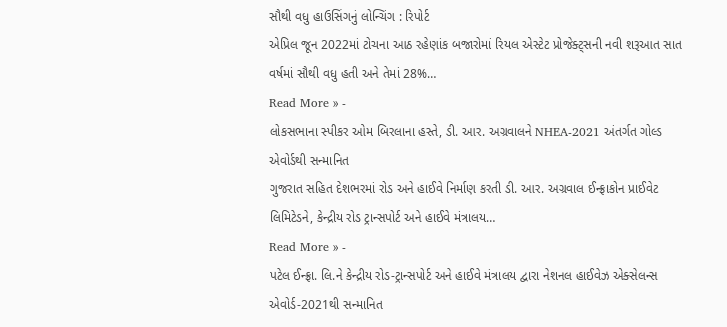સૌથી વધુ હાઉસિંગનું લોન્ચિંગ : રિપોર્ટ
એપ્રિલ જૂન 2022માં ટોચના આઠ રહેણાંક બજારોમાં રિયલ એસ્ટેટ પ્રોજેક્ટ્સની નવી શરૂઆત સાત વર્ષમાં સૌથી વધુ હતી અને તેમાં 28%…
Read More » -
લોકસભાના સ્પીકર ઓમ બિરલાના હસ્તે, ડી. આર. અગ્રવાલને NHEA-2021 અંતર્ગત ગોલ્ડ એવોર્ડથી સન્માનિત
ગુજરાત સહિત દેશભરમાં રોડ અને હાઈવે નિર્માણ કરતી ડી. આર. અગ્રવાલ ઈન્ફ્રાકોન પ્રાઈવેટ લિમિટેડને, કેન્દ્રીય રોડ ટ્રાન્સપોર્ટ અને હાઈવે મંત્રાલય…
Read More » -
પટેલ ઈન્ફ્રા. લિ.ને કેન્દ્રીય રોડ-ટ્રાન્સપોર્ટ અને હાઈવે મંત્રાલય દ્વારા નેશનલ હાઈવેઝ એક્સેલન્સ એવોર્ડ-2021થી સન્માનિત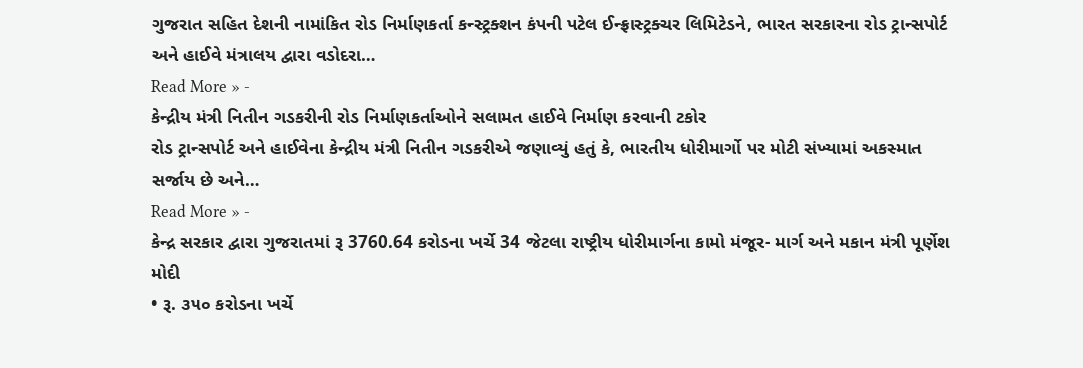ગુજરાત સહિત દેશની નામાંકિત રોડ નિર્માણકર્તા કન્સ્ટ્રક્શન કંપની પટેલ ઈન્ફ્રાસ્ટ્રક્ચર લિમિટેડને, ભારત સરકારના રોડ ટ્રાન્સપોર્ટ અને હાઈવે મંત્રાલય દ્વારા વડોદરા…
Read More » -
કેન્દ્રીય મંત્રી નિતીન ગડકરીની રોડ નિર્માણકર્તાઓને સલામત હાઈવે નિર્માણ કરવાની ટકોર
રોડ ટ્રાન્સપોર્ટ અને હાઈવેના કેન્દ્રીય મંત્રી નિતીન ગડકરીએ જણાવ્યું હતું કે, ભારતીય ધોરીમાર્ગો પર મોટી સંખ્યામાં અકસ્માત સર્જાય છે અને…
Read More » -
કેન્દ્ર સરકાર દ્વારા ગુજરાતમાં રૂ 3760.64 કરોડના ખર્ચે 34 જેટલા રાષ્ટ્રીય ધોરીમાર્ગના કામો મંજૂર- માર્ગ અને મકાન મંત્રી પૂર્ણેશ મોદી
• રૂ. ૩૫૦ કરોડના ખર્ચે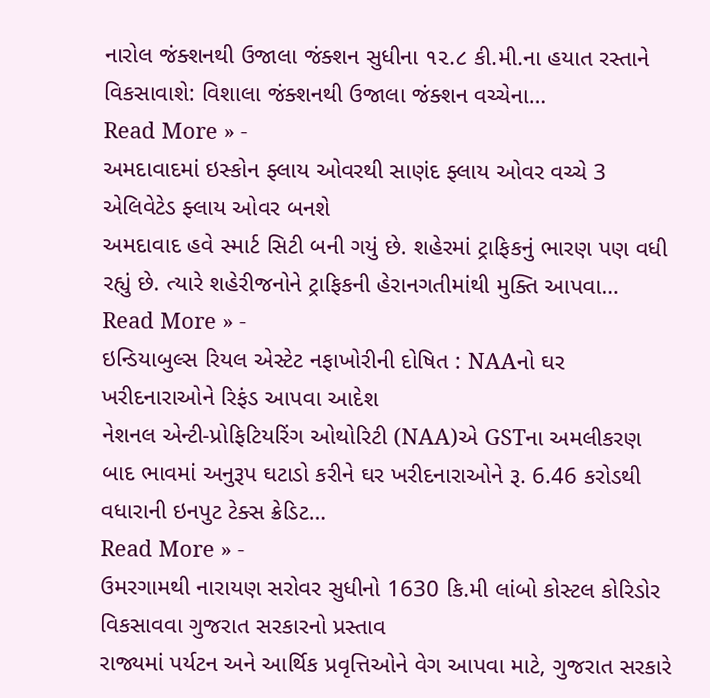નારોલ જંક્શનથી ઉજાલા જંક્શન સુધીના ૧૨.૮ કી.મી.ના હયાત રસ્તાને વિકસાવાશે: વિશાલા જંક્શનથી ઉજાલા જંક્શન વચ્ચેના…
Read More » -
અમદાવાદમાં ઇસ્કોન ફ્લાય ઓવરથી સાણંદ ફ્લાય ઓવર વચ્ચે 3 એલિવેટેડ ફ્લાય ઓવર બનશે
અમદાવાદ હવે સ્માર્ટ સિટી બની ગયું છે. શહેરમાં ટ્રાફિકનું ભારણ પણ વધી રહ્યું છે. ત્યારે શહેરીજનોને ટ્રાફિકની હેરાનગતીમાંથી મુક્તિ આપવા…
Read More » -
ઇન્ડિયાબુલ્સ રિયલ એસ્ટેટ નફાખોરીની દોષિત : NAAનો ઘર ખરીદનારાઓને રિફંડ આપવા આદેશ
નેશનલ એન્ટી-પ્રોફિટિયરિંગ ઓથોરિટી (NAA)એ GSTના અમલીકરણ બાદ ભાવમાં અનુરૂપ ઘટાડો કરીને ઘર ખરીદનારાઓને રૂ. 6.46 કરોડથી વધારાની ઇનપુટ ટેક્સ ક્રેડિટ…
Read More » -
ઉમરગામથી નારાયણ સરોવર સુધીનો 1630 કિ.મી લાંબો કોસ્ટલ કોરિડોર વિકસાવવા ગુજરાત સરકારનો પ્રસ્તાવ
રાજ્યમાં પર્યટન અને આર્થિક પ્રવૃત્તિઓને વેગ આપવા માટે, ગુજરાત સરકારે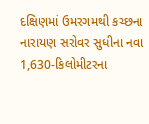દક્ષિણમાં ઉમરગમથી કચ્છના નારાયણ સરોવર સુધીના નવા 1,630-કિલોમીટરના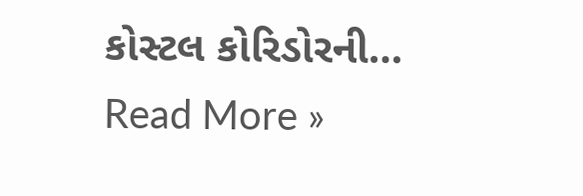કોસ્ટલ કોરિડોરની…
Read More »